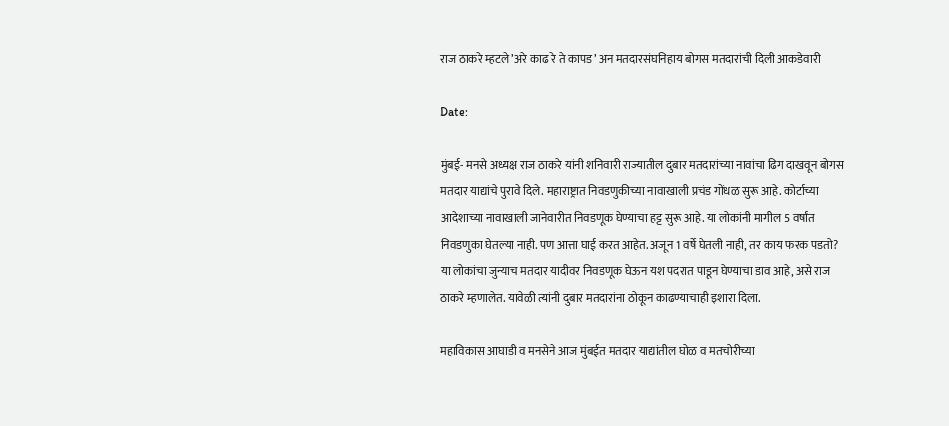राज ठाकरे म्हटले’अरे काढ रे ते कापड’ अन मतदारसंघनिहाय बोगस मतदारांची दिली आकडेवारी

Date:

मुंबई- मनसे अध्यक्ष राज ठाकरे यांनी शनिवारी राज्यातील दुबार मतदारांच्या नावांचा ढिग दाखवून बोगस मतदार याद्यांचे पुरावे दिले. महाराष्ट्रात निवडणुकीच्या नावाखाली प्रचंड गोंधळ सुरू आहे. कोर्टाच्या आदेशाच्या नावाखाली जानेवारीत निवडणूक घेण्याचा हट्ट सुरू आहे. या लोकांनी मागील 5 वर्षांत निवडणुका घेतल्या नाही. पण आत्ता घाई करत आहेत. अजून 1 वर्षे घेतली नाही, तर काय फरक पडतो? या लोकांचा जुन्याच मतदार यादीवर निवडणूक घेऊन यश पदरात पाडून घेण्याचा डाव आहे, असे राज ठाकरे म्हणालेत. यावेळी त्यांनी दुबार मतदारांना ठोकून काढण्याचाही इशारा दिला.

महाविकास आघाडी व मनसेने आज मुंबईत मतदार याद्यांतील घोळ व मतचोरीच्या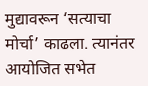मुद्यावरून ‘सत्याचा मोर्चा’ काढला. त्यानंतर आयोजित सभेत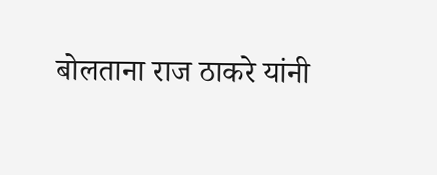बोलताना राज ठाकरे यांनी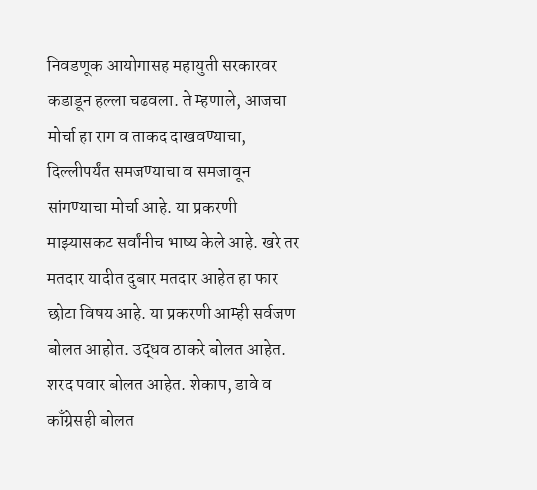निवडणूक आयोगासह महायुती सरकारवर कडाडून हल्ला चढवला. ते म्हणाले, आजचा मोर्चा हा राग व ताकद दाखवण्याचा, दिल्लीपर्यंत समजण्याचा व समजावून सांगण्याचा मोर्चा आहे. या प्रकरणी माझ्यासकट सर्वांनीच भाष्य केले आहे. खरे तर मतदार यादीत दुबार मतदार आहेत हा फार छोटा विषय आहे. या प्रकरणी आम्ही सर्वजण बोलत आहोत. उद्धव ठाकरे बोलत आहेत. शरद पवार बोलत आहेत. शेकाप, डावे व काँग्रेसही बोलत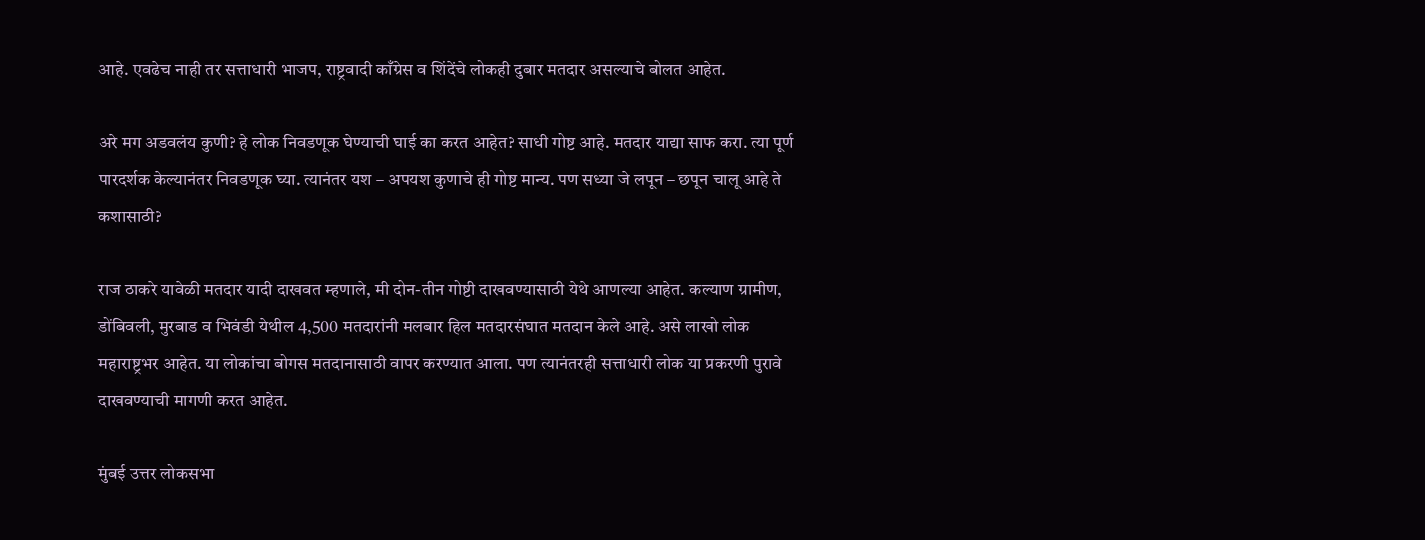आहे. एवढेच नाही तर सत्ताधारी भाजप, राष्ट्रवादी काँग्रेस व शिंदेंचे लोकही दुबार मतदार असल्याचे बोलत आहेत.

अरे मग अडवलंय कुणी? हे लोक निवडणूक घेण्याची घाई का करत आहेत? साधी गोष्ट आहे. मतदार याद्या साफ करा. त्या पूर्ण पारदर्शक केल्यानंतर निवडणूक घ्या. त्यानंतर यश – अपयश कुणाचे ही गोष्ट मान्य. पण सध्या जे लपून – छपून चालू आहे ते कशासाठी?

राज ठाकरे यावेळी मतदार यादी दाखवत म्हणाले, मी दोन-तीन गोष्टी दाखवण्यासाठी येथे आणल्या आहेत. कल्याण ग्रामीण, डोंबिवली, मुरबाड व भिवंडी येथील 4,500 मतदारांनी मलबार हिल मतदारसंघात मतदान केले आहे. असे लाखो लोक महाराष्ट्रभर आहेत. या लोकांचा बोगस मतदानासाठी वापर करण्यात आला. पण त्यानंतरही सत्ताधारी लोक या प्रकरणी पुरावे दाखवण्याची मागणी करत आहेत.

मुंबई उत्तर लोकसभा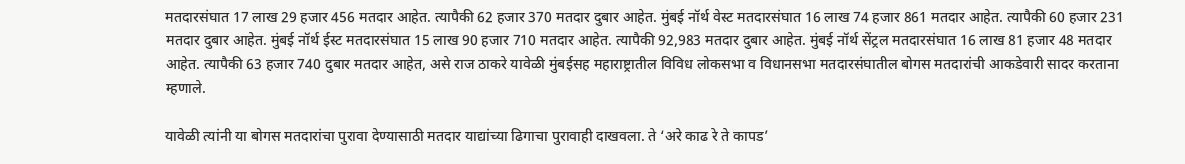मतदारसंघात 17 लाख 29 हजार 456 मतदार आहेत. त्यापैकी 62 हजार 370 मतदार दुबार आहेत. मुंबई नॉर्थ वेस्ट मतदारसंघात 16 लाख 74 हजार 861 मतदार आहेत. त्यापैकी 60 हजार 231 मतदार दुबार आहेत. मुंबई नॉर्थ ईस्ट मतदारसंघात 15 लाख 90 हजार 710 मतदार आहेत. त्यापैकी 92,983 मतदार दुबार आहेत. मुंबई नॉर्थ सेंट्रल मतदारसंघात 16 लाख 81 हजार 48 मतदार आहेत. त्यापैकी 63 हजार 740 दुबार मतदार आहेत, असे राज ठाकरे यावेळी मुंबईसह महाराष्ट्रातील विविध लोकसभा व विधानसभा मतदारसंघातील बोगस मतदारांची आकडेवारी सादर करताना म्हणाले.

यावेळी त्यांनी या बोगस मतदारांचा पुरावा देण्यासाठी मतदार याद्यांच्या ढिगाचा पुरावाही दाखवला. ते ‘अरे काढ रे ते कापड’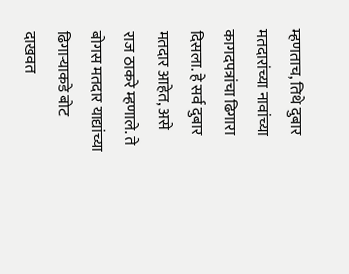म्हणताच, तिथे दुबार मतदारांच्या नावांच्या कागदपत्रांचा ढिगारा दिसला. हे सर्व दुबार मतदार आहेत, असे राज ठाकरे म्हणाले. ते बोगस मतदार याद्यांच्या ढिगाऱ्याकडे बोट दाखवत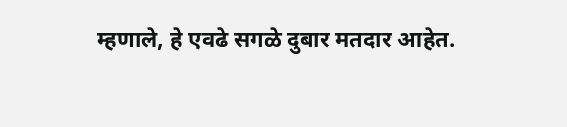म्हणाले, हे एवढे सगळे दुबार मतदार आहेत.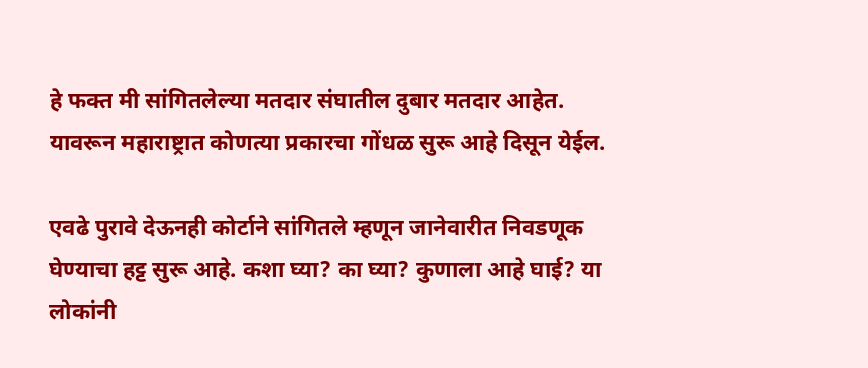हे फक्त मी सांगितलेल्या मतदार संघातील दुबार मतदार आहेत. यावरून महाराष्ट्रात कोणत्या प्रकारचा गोंधळ सुरू आहे दिसून येईल.

एवढे पुरावे देऊनही कोर्टाने सांगितले म्हणून जानेवारीत निवडणूक घेण्याचा हट्ट सुरू आहे. कशा घ्या? का घ्या? कुणाला आहे घाई? या लोकांनी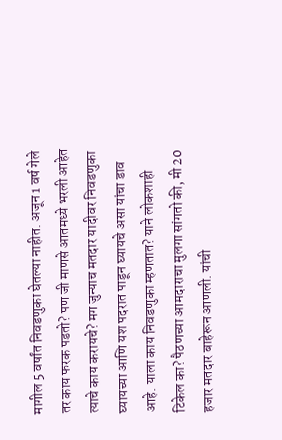मागील 5 वर्षांत निवडणुका घेतल्या नाहीत. अजून 1 वर्ष गेले तर काय फरक पडतो? पण जी माणसे आतमध्ये भरली आहेत त्याचे काय करायचे? मग जुन्याच मतदार यादीवर निवडणुका घ्यायच्या आणि यश पदरात पाडून घ्यायचे असा यांचा डाव आहे. याला काय निवडणुका म्हणतात? याने लोकशाही टिकेल का? पैठणच्या आमदाराचा मुलगा सांगतो की, मी 20 हजार मतदार बाहेरून आणली. यांची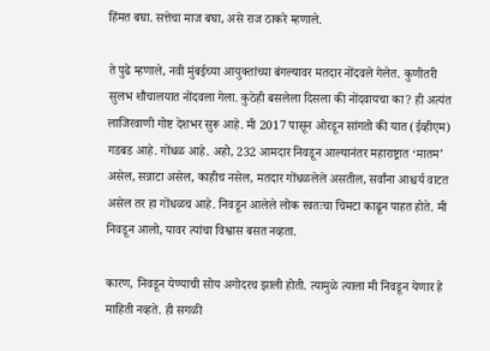हिंमत बघा. सत्तेचा माज बघा, असे राज ठाकरे म्हणाले.

ते पुढे म्हणाले, नवी मुंबईच्या आयुक्तांच्या बंगल्यावर मतदार नोंदवले गेलेत. कुणीतरी सुलभ शौचालयात नोंदवला गेला. कुठेही बसलेला दिसला की नोंदवायचा का? ही अत्यंत लाजिरवाणी गोष्ट देशभर सुरू आहे. मी 2017 पासून ओरडून सांगतो की यात (ईव्हीएम) गडबड आहे. गोंधळ आहे. अहो, 232 आमदार निवडून आल्यानंतर महाराष्ट्रात ‘मातम’ असेल, सन्नाटा असेल, काहीच नसेल, मतदार गोंधळलेले असतील, सर्वांना आश्चर्य वाटत असेल तर हा गोंधळच आहे. निवडून आलेले लोक स्वतःचा चिमटा काढून पाहत होते. मी निवडून आलो, यावर त्यांचा विश्वास बसत नव्हता.

कारण, निवडून येण्याची सोय अगोदरच झाली होती. त्यामुळे त्याला मी निवडून येणार हे माहिती नव्हते. ही सगळी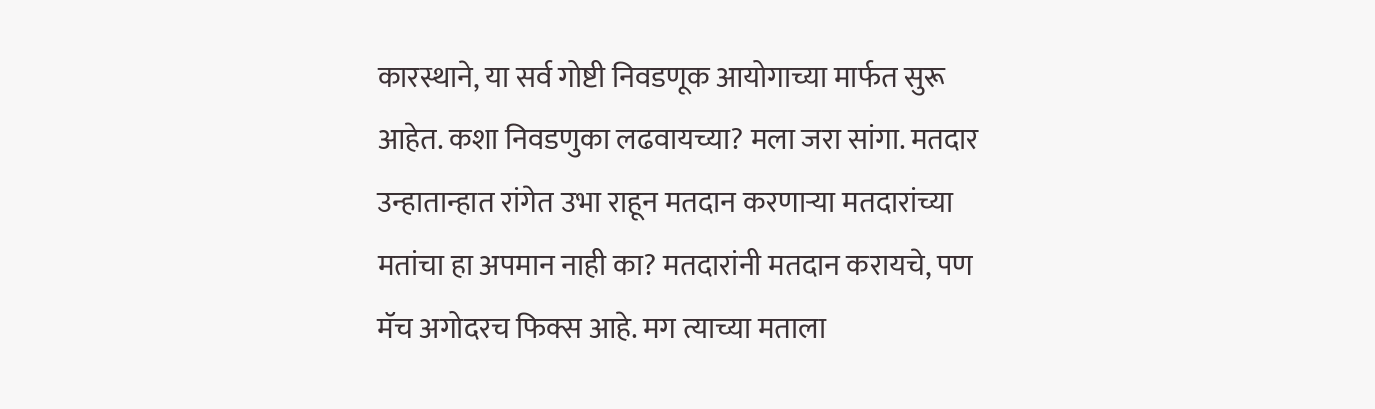कारस्थाने, या सर्व गोष्टी निवडणूक आयोगाच्या मार्फत सुरू आहेत. कशा निवडणुका लढवायच्या? मला जरा सांगा. मतदार उन्हातान्हात रांगेत उभा राहून मतदान करणाऱ्या मतदारांच्या मतांचा हा अपमान नाही का? मतदारांनी मतदान करायचे, पण मॅच अगोदरच फिक्स आहे. मग त्याच्या मताला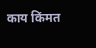काय किंमत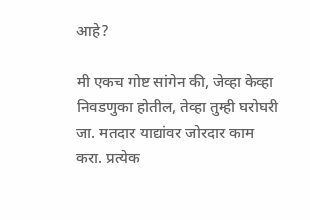आहे?

मी एकच गोष्ट सांगेन की, जेव्हा केव्हा निवडणुका होतील, तेव्हा तुम्ही घरोघरी जा. मतदार याद्यांवर जोरदार काम करा. प्रत्येक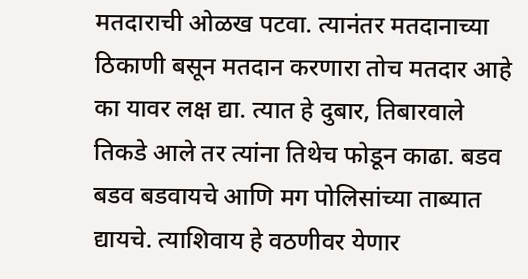मतदाराची ओळख पटवा. त्यानंतर मतदानाच्या ठिकाणी बसून मतदान करणारा तोच मतदार आहे का यावर लक्ष द्या. त्यात हे दुबार, तिबारवाले तिकडे आले तर त्यांना तिथेच फोडून काढा. बडव बडव बडवायचे आणि मग पोलिसांच्या ताब्यात द्यायचे. त्याशिवाय हे वठणीवर येणार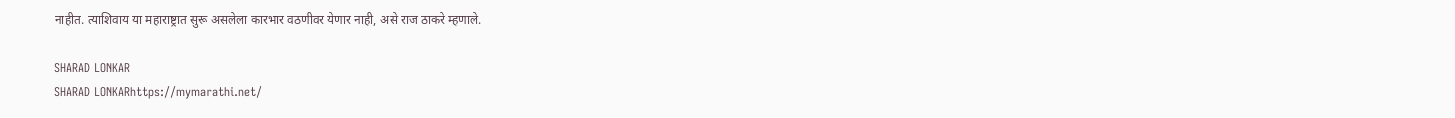नाहीत. त्याशिवाय या महाराष्ट्रात सुरू असलेला कारभार वठणीवर येणार नाही, असे राज ठाकरे म्हणाले.

SHARAD LONKAR
SHARAD LONKARhttps://mymarathi.net/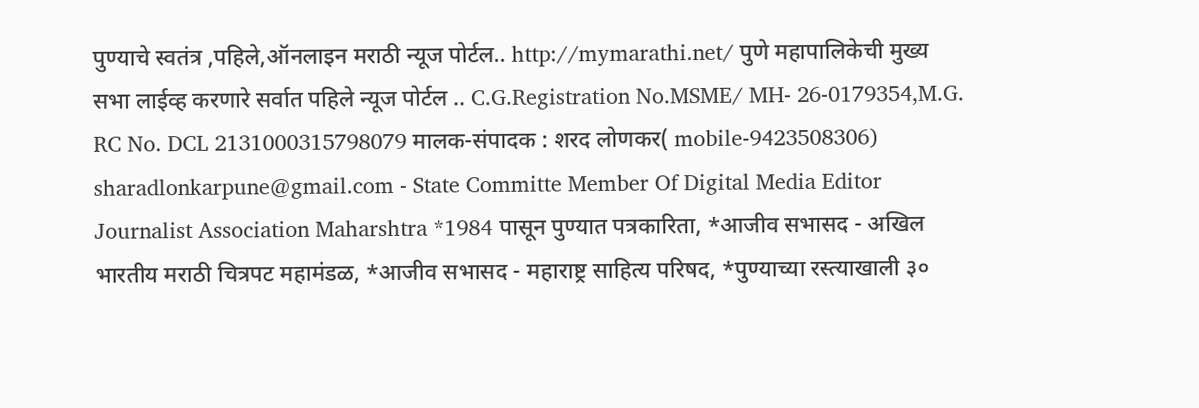पुण्याचे स्वतंत्र ,पहिले,ऑनलाइन मराठी न्यूज पोर्टल.. http://mymarathi.net/ पुणे महापालिकेची मुख्य सभा लाईव्ह करणारे सर्वात पहिले न्यूज पोर्टल .. C.G.Registration No.MSME/ MH- 26-0179354,M.G. RC No. DCL 2131000315798079 मालक-संपादक : शरद लोणकर( mobile-9423508306) sharadlonkarpune@gmail.com - State Committe Member Of Digital Media Editor Journalist Association Maharshtra *1984 पासून पुण्यात पत्रकारिता, *आजीव सभासद - अखिल भारतीय मराठी चित्रपट महामंडळ, *आजीव सभासद - महाराष्ट्र साहित्य परिषद, *पुण्याच्या रस्त्याखाली ३०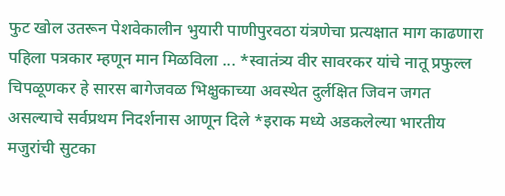फुट खोल उतरून पेशवेकालीन भुयारी पाणीपुरवठा यंत्रणेचा प्रत्यक्षात माग काढणारा पहिला पत्रकार म्हणून मान मिळविला ... *स्वातंत्र्य वीर सावरकर यांचे नातू प्रफुल्ल चिपळूणकर हे सारस बागेजवळ भिक्षुकाच्या अवस्थेत दुर्लक्षित जिवन जगत असल्याचे सर्वप्रथम निदर्शनास आणून दिले *इराक मध्ये अडकलेल्या भारतीय मजुरांची सुटका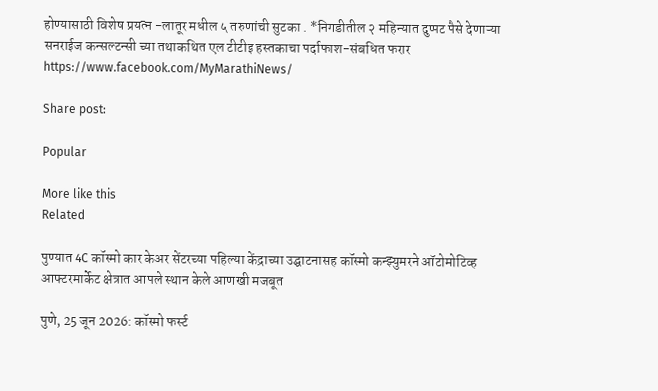होण्यासाठी विशेष प्रयत्न -लातूर मधील ५ तरुणांची सुटका . *निगडीतील २ महिन्यात दुप्पट पैसे देणाऱ्या सनराईज कन्सल्टन्सी च्या तथाकथित एल टीटीइ हस्तकाचा पर्दाफाश-संबधित फरार https://www.facebook.com/MyMarathiNews/

Share post:

Popular

More like this
Related

पुण्यात 4C कॉस्मो कार केअर सेंटरच्या पहिल्या केंद्राच्या उद्घाटनासह कॉस्मो कन्झ्युमरने ऑटोमोटिव्ह आफ्टरमार्केट क्षेत्रात आपले स्थान केले आणखी मजबूत

पुणे, 25 जून 2026: कॉस्मो फर्स्ट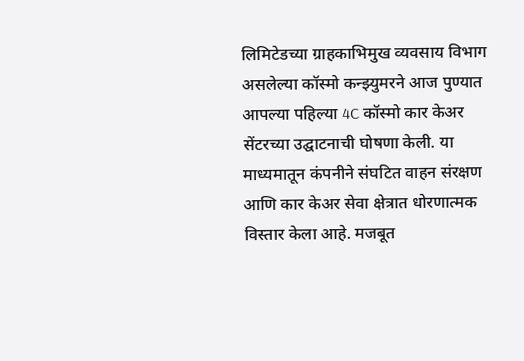लिमिटेडच्या ग्राहकाभिमुख व्यवसाय विभाग असलेल्या कॉस्मो कन्झ्युमरने आज पुण्यात आपल्या पहिल्या 4C कॉस्मो कार केअर सेंटरच्या उद्घाटनाची घोषणा केली. या माध्यमातून कंपनीने संघटित वाहन संरक्षण आणि कार केअर सेवा क्षेत्रात धोरणात्मक विस्तार केला आहे. मजबूत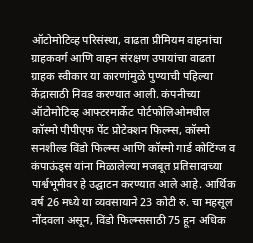ऑटोमोटिव्ह परिसंस्था, वाढता प्रीमियम वाहनांचा ग्राहकवर्ग आणि वाहन संरक्षण उपायांचा वाढता ग्राहक स्वीकार या कारणांमुळे पुण्याची पहिल्या केंद्रासाठी निवड करण्यात आली. कंपनीच्या ऑटोमोटिव्ह आफ्टरमार्केट पोर्टफोलिओमधील कॉस्मो पीपीएफ पेंट प्रोटेक्शन फिल्म्स, कॉस्मो सनशील्ड विंडो फिल्म्स आणि कॉस्मो गार्ड कोटिंग्ज व कंपाऊंड्स यांना मिळालेल्या मजबूत प्रतिसादाच्या पार्श्वभूमीवर हे उद्घाटन करण्यात आले आहे. आर्थिक वर्ष 26 मध्ये या व्यवसायाने 23 कोटी रु. चा महसूल नोंदवला असून, विंडो फिल्म्ससाठी 75 हून अधिक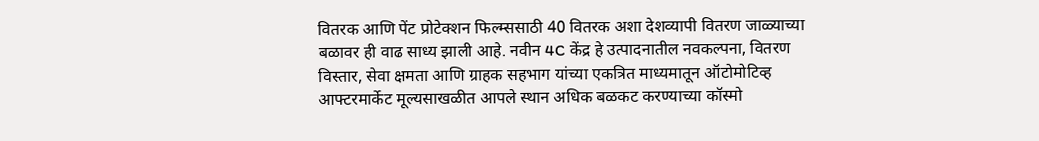वितरक आणि पेंट प्रोटेक्शन फिल्म्ससाठी 40 वितरक अशा देशव्यापी वितरण जाळ्याच्या बळावर ही वाढ साध्य झाली आहे. नवीन 4C केंद्र हे उत्पादनातील नवकल्पना, वितरण विस्तार, सेवा क्षमता आणि ग्राहक सहभाग यांच्या एकत्रित माध्यमातून ऑटोमोटिव्ह आफ्टरमार्केट मूल्यसाखळीत आपले स्थान अधिक बळकट करण्याच्या कॉस्मो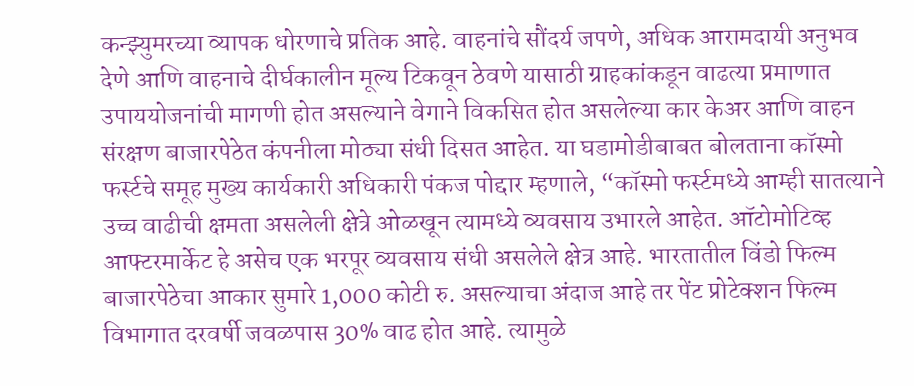कन्झ्युमरच्या व्यापक धोरणाचे प्रतिक आहे. वाहनांचे सौंदर्य जपणे, अधिक आरामदायी अनुभव देणे आणि वाहनाचे दीर्घकालीन मूल्य टिकवून ठेवणे यासाठी ग्राहकांकडून वाढत्या प्रमाणात उपाययोजनांची मागणी होत असल्याने वेगाने विकसित होत असलेल्या कार केअर आणि वाहन संरक्षण बाजारपेठेत कंपनीला मोठ्या संधी दिसत आहेत. या घडामोडीबाबत बोलताना कॉस्मो फर्स्टचे समूह मुख्य कार्यकारी अधिकारी पंकज पोद्दार म्हणाले, “कॉस्मो फर्स्टमध्ये आम्ही सातत्याने उच्च वाढीची क्षमता असलेली क्षेत्रे ओळखून त्यामध्ये व्यवसाय उभारले आहेत. ऑटोमोटिव्ह आफ्टरमार्केट हे असेच एक भरपूर व्यवसाय संधी असलेले क्षेत्र आहे. भारतातील विंडो फिल्म बाजारपेठेचा आकार सुमारे 1,000 कोटी रु. असल्याचा अंदाज आहे तर पेंट प्रोटेक्शन फिल्म विभागात दरवर्षी जवळपास 30% वाढ होत आहे. त्यामुळे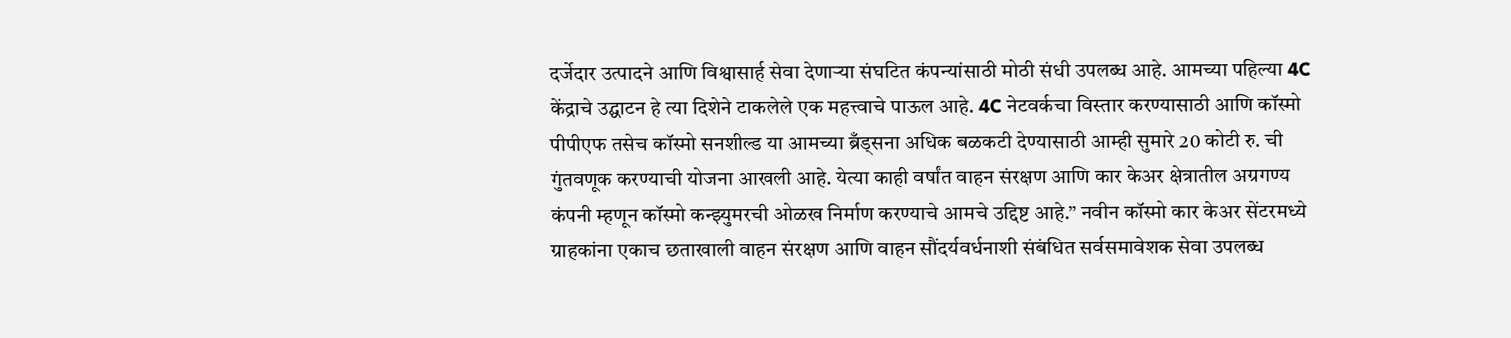दर्जेदार उत्पादने आणि विश्वासार्ह सेवा देणाऱ्या संघटित कंपन्यांसाठी मोठी संधी उपलब्ध आहे. आमच्या पहिल्या 4C केंद्राचे उद्घाटन हे त्या दिशेने टाकलेले एक महत्त्वाचे पाऊल आहे. 4C नेटवर्कचा विस्तार करण्यासाठी आणि कॉस्मो पीपीएफ तसेच कॉस्मो सनशील्ड या आमच्या ब्रँड्सना अधिक बळकटी देण्यासाठी आम्ही सुमारे 20 कोटी रु. ची गुंतवणूक करण्याची योजना आखली आहे. येत्या काही वर्षांत वाहन संरक्षण आणि कार केअर क्षेत्रातील अग्रगण्य कंपनी म्हणून कॉस्मो कन्झ्युमरची ओळख निर्माण करण्याचे आमचे उद्दिष्ट आहे.” नवीन कॉस्मो कार केअर सेंटरमध्ये ग्राहकांना एकाच छताखाली वाहन संरक्षण आणि वाहन सौंदर्यवर्धनाशी संबंधित सर्वसमावेशक सेवा उपलब्ध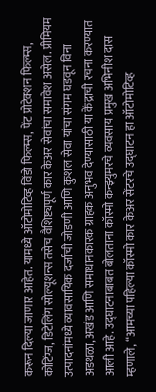करून दिल्या जाणार आहेत. यामध्ये ऑटोमोटिव्ह विंडो फिल्म्स, पेंट प्रोटेक्शन फिल्म्स, कोटिंग्ज, डिटेलिंग सोल्यूशन्स तसेच वैशिष्ट्यपूर्ण कार केअर सेवांचा समावेश असेल. प्रीमियम उत्पादनांमध्ये व्यावसायिक दर्जाची जोडणी आणि कुशल सेवा यांचा संगम घडवून विना अडथळा, अखंड आणि समाधानकारक ग्राहक अनुभव देण्यासाठी या केंद्राची रचना करण्यात आली आहे. उद्घाटनाबाबत बोलताना कॉस्मो कन्झ्युमरचे व्यवसाय प्रमुख अभिनीश दास म्हणाले, “आमच्या पहिल्या कॉस्मो कार केअर सेंटरचे उद्घाटन हा ऑटोमोटिव्ह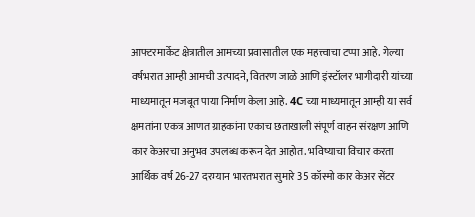आफ्टरमार्केट क्षेत्रातील आमच्या प्रवासातील एक महत्त्वाचा टप्पा आहे. गेल्या वर्षभरात आम्ही आमची उत्पादने, वितरण जाळे आणि इंस्टॉलर भागीदारी यांच्या माध्यमातून मजबूत पाया निर्माण केला आहे. 4C च्या माध्यमातून आम्ही या सर्व क्षमतांना एकत्र आणत ग्राहकांना एकाच छताखाली संपूर्ण वाहन संरक्षण आणि कार केअरचा अनुभव उपलब्ध करून देत आहोत. भविष्याचा विचार करता आर्थिक वर्ष 26-27 दरम्यान भारतभरात सुमारे 35 कॉस्मो कार केअर सेंटर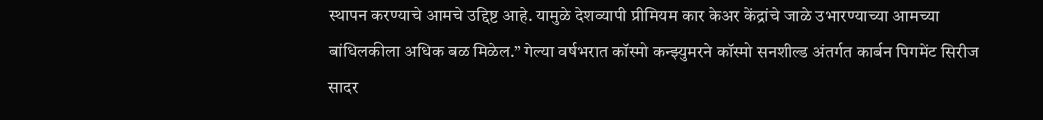स्थापन करण्याचे आमचे उद्दिष्ट आहे. यामुळे देशव्यापी प्रीमियम कार केअर केंद्रांचे जाळे उभारण्याच्या आमच्या बांधिलकीला अधिक बळ मिळेल.” गेल्या वर्षभरात कॉस्मो कन्झ्युमरने कॉस्मो सनशील्ड अंतर्गत कार्बन पिगमेंट सिरीज सादर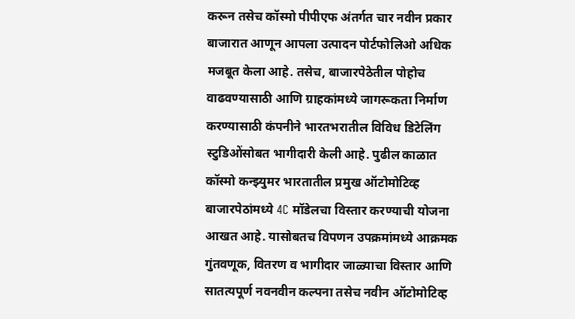करून तसेच कॉस्मो पीपीएफ अंतर्गत चार नवीन प्रकार बाजारात आणून आपला उत्पादन पोर्टफोलिओ अधिक मजबूत केला आहे. तसेच, बाजारपेठेतील पोहोच वाढवण्यासाठी आणि ग्राहकांमध्ये जागरूकता निर्माण करण्यासाठी कंपनीने भारतभरातील विविध डिटेलिंग स्टुडिओंसोबत भागीदारी केली आहे. पुढील काळात कॉस्मो कन्झ्युमर भारतातील प्रमुख ऑटोमोटिव्ह बाजारपेठांमध्ये 4C मॉडेलचा विस्तार करण्याची योजना आखत आहे. यासोबतच विपणन उपक्रमांमध्ये आक्रमक गुंतवणूक, वितरण व भागीदार जाळ्याचा विस्तार आणि सातत्यपूर्ण नवनवीन कल्पना तसेच नवीन ऑटोमोटिव्ह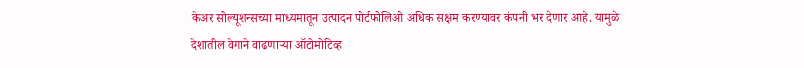केअर सोल्यूशन्सच्या माध्यमातून उत्पादन पोर्टफोलिओ अधिक सक्षम करण्यावर कंपनी भर देणार आहे. यामुळे देशातील वेगाने वाढणाऱ्या ऑटोमोटिव्ह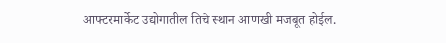आफ्टरमार्केट उद्योगातील तिचे स्थान आणखी मजबूत होईल.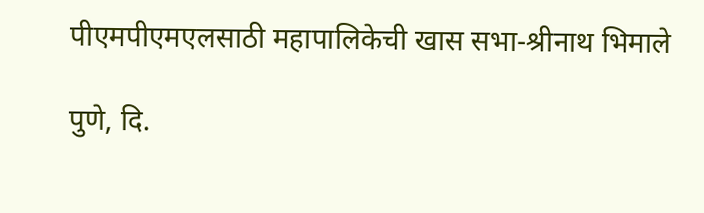पीएमपीएमएलसाठी महापालिकेची खास सभा-श्रीनाथ भिमाले

पुणे, दि.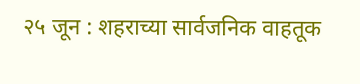२५ जून : शहराच्या सार्वजनिक वाहतूक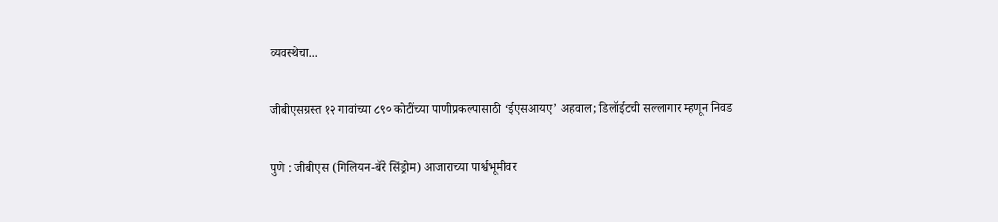व्यवस्थेचा...

जीबीएसग्रस्त १२ गावांच्या ८९० कोटींच्या पाणीप्रकल्पासाठी ‘ईएसआयए’ अहवाल; डिलॉईटची सल्लागार म्हणून निवड

पुणे : जीबीएस (गिलियन-बॅरे सिंड्रोम) आजाराच्या पार्श्वभूमीवर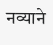नव्याने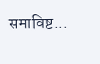समाविष्ट...